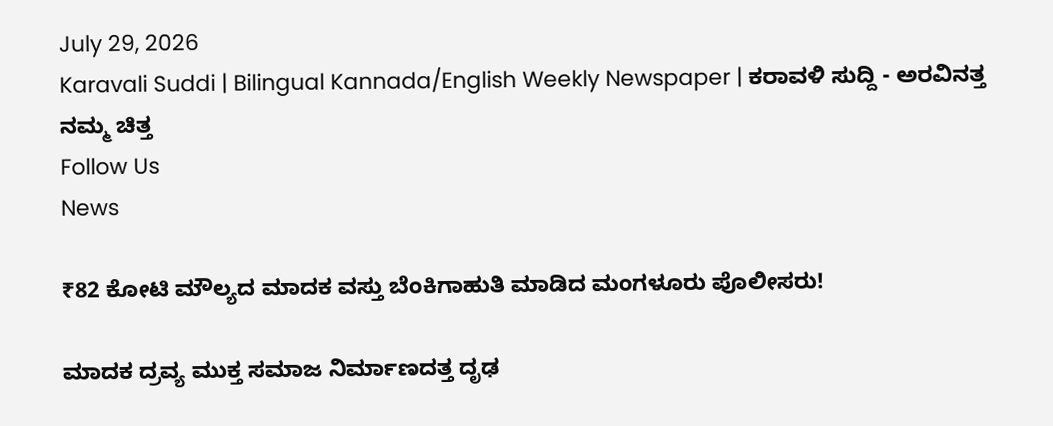July 29, 2026
Karavali Suddi | Bilingual Kannada/English Weekly Newspaper | ಕರಾವಳಿ ಸುದ್ದಿ - ಅರವಿನತ್ತ ನಮ್ಮ ಚಿತ್ತ
Follow Us
News

₹82 ಕೋಟಿ ಮೌಲ್ಯದ ಮಾದಕ ವಸ್ತು ಬೆಂಕಿಗಾಹುತಿ ಮಾಡಿದ ಮಂಗಳೂರು ಪೊಲೀಸರು!

ಮಾದಕ ದ್ರವ್ಯ ಮುಕ್ತ ಸಮಾಜ ನಿರ್ಮಾಣದತ್ತ ದೃಢ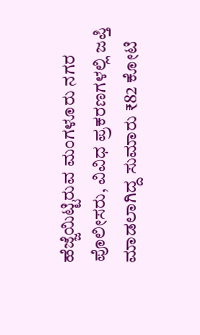ಹೆಜ್ಜೆಯಿಟ್ಟಿರುವ ಮಂಗಳೂರು ನಗರ ಪೊಲೀಸರು, ವಿವಿಧ ಪ್ರಕರಣಗಳಲ್ಲಿ ಜಪ್ತಿ ಮಾಡಲಾಗಿದ್ದ ಸುಮಾರು ₹82 ಕೋಟಿ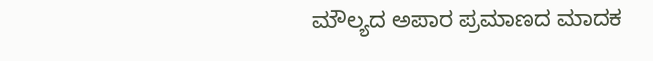ಮೌಲ್ಯದ ಅಪಾರ ಪ್ರಮಾಣದ ಮಾದಕ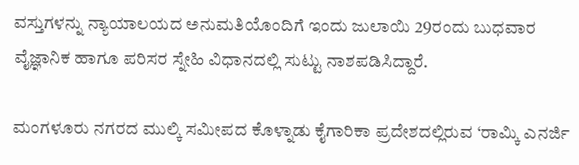ವಸ್ತುಗಳನ್ನು ನ್ಯಾಯಾಲಯದ ಅನುಮತಿಯೊಂದಿಗೆ ಇಂದು ಜುಲಾಯಿ 29ರಂದು ಬುಧವಾರ ವೈಜ್ಞಾನಿಕ ಹಾಗೂ ಪರಿಸರ ಸ್ನೇಹಿ ವಿಧಾನದಲ್ಲಿ ಸುಟ್ಟು ನಾಶಪಡಿಸಿದ್ದಾರೆ.

ಮಂಗಳೂರು ನಗರದ ಮುಲ್ಕಿ ಸಮೀಪದ ಕೊಳ್ನಾಡು ಕೈಗಾರಿಕಾ ಪ್ರದೇಶದಲ್ಲಿರುವ ‘ರಾಮ್ಕಿ ಎನರ್ಜಿ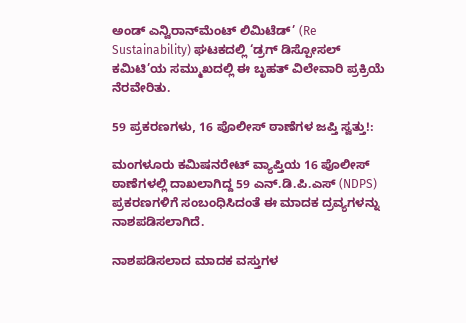ಅಂಡ್ ಎನ್ವಿರಾನ್‌ಮೆಂಟ್ ಲಿಮಿಟೆಡ್’ (Re Sustainability) ಘಟಕದಲ್ಲಿ ‘ಡ್ರಗ್ ಡಿಸ್ಪೋಸಲ್ ಕಮಿಟಿ’ಯ ಸಮ್ಮುಖದಲ್ಲಿ ಈ ಬೃಹತ್ ವಿಲೇವಾರಿ ಪ್ರಕ್ರಿಯೆ ನೆರವೇರಿತು.

59 ಪ್ರಕರಣಗಳು, 16 ಪೊಲೀಸ್ ಠಾಣೆಗಳ ಜಪ್ತಿ ಸ್ವತ್ತು!:

ಮಂಗಳೂರು ಕಮಿಷನರೇಟ್ ವ್ಯಾಪ್ತಿಯ 16 ಪೊಲೀಸ್ ಠಾಣೆಗಳಲ್ಲಿ ದಾಖಲಾಗಿದ್ದ 59 ಎನ್.ಡಿ.ಪಿ.ಎಸ್ (NDPS) ಪ್ರಕರಣಗಳಿಗೆ ಸಂಬಂಧಿಸಿದಂತೆ ಈ ಮಾದಕ ದ್ರವ್ಯಗಳನ್ನು ನಾಶಪಡಿಸಲಾಗಿದೆ.

ನಾಶಪಡಿಸಲಾದ ಮಾದಕ ವಸ್ತುಗಳ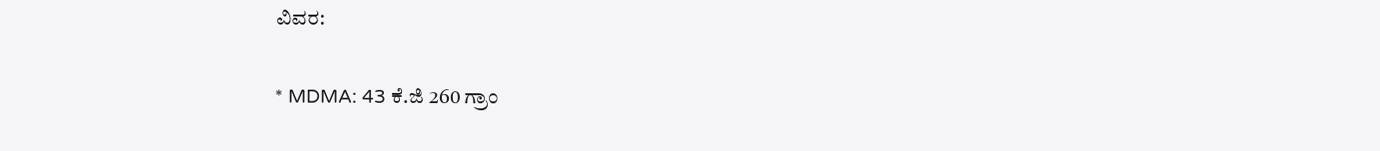ವಿವರ:

* MDMA: 43 ಕೆ.ಜಿ 260 ಗ್ರಾಂ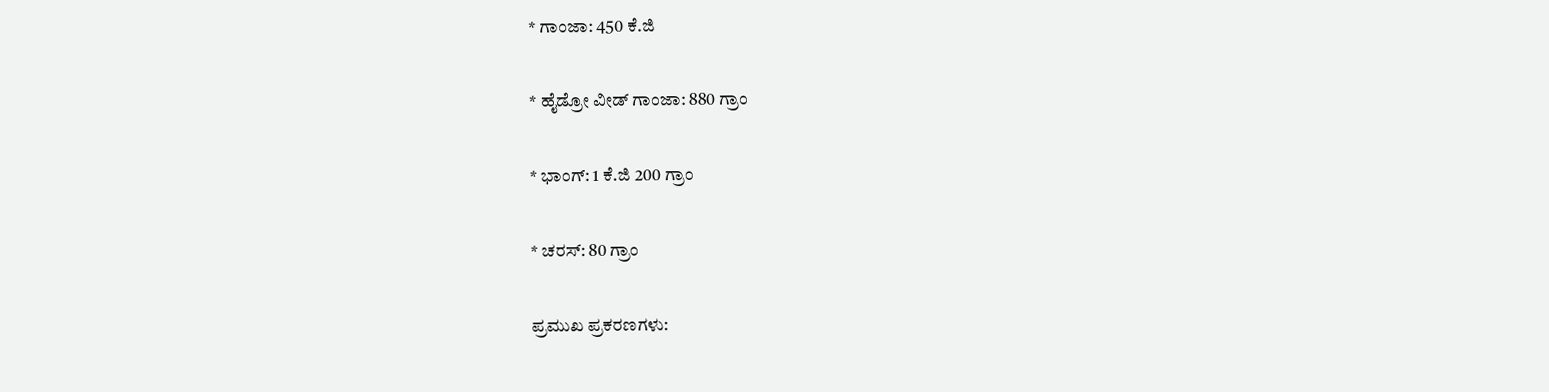* ಗಾಂಜಾ: 450 ಕೆ.ಜಿ

* ಹೈಡ್ರೋ ವೀಡ್ ಗಾಂಜಾ: 880 ಗ್ರಾಂ

* ಭಾಂಗ್: 1 ಕೆ.ಜಿ 200 ಗ್ರಾಂ

* ಚರಸ್: 80 ಗ್ರಾಂ

ಪ್ರಮುಖ ಪ್ರಕರಣಗಳು: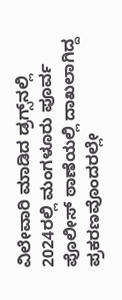ವಿಲೇವಾರಿ ಮಾಡಿದ ಡ್ರಗ್ಸ್‌ನಲ್ಲಿ 2024ರಲ್ಲಿ ಮಂಗಳೂರು ಪೂರ್ವ ಪೊಲೀಸ್ ಠಾಣೆಯಲ್ಲಿ ದಾಖಲಾಗಿದ್ದ ಪ್ರಕರಣವೊಂದರಲ್ಲೇ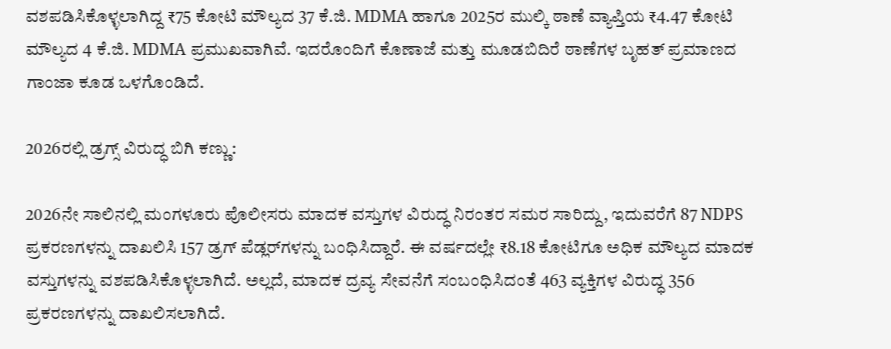ವಶಪಡಿಸಿಕೊಳ್ಳಲಾಗಿದ್ದ ₹75 ಕೋಟಿ ಮೌಲ್ಯದ 37 ಕೆ.ಜಿ. MDMA ಹಾಗೂ 2025ರ ಮುಲ್ಕಿ ಠಾಣೆ ವ್ಯಾಪ್ತಿಯ ₹4.47 ಕೋಟಿ ಮೌಲ್ಯದ 4 ಕೆ.ಜಿ. MDMA ಪ್ರಮುಖವಾಗಿವೆ. ಇದರೊಂದಿಗೆ ಕೊಣಾಜೆ ಮತ್ತು ಮೂಡಬಿದಿರೆ ಠಾಣೆಗಳ ಬೃಹತ್ ಪ್ರಮಾಣದ ಗಾಂಜಾ ಕೂಡ ಒಳಗೊಂಡಿದೆ.

2026ರಲ್ಲಿ ಡ್ರಗ್ಸ್ ವಿರುದ್ಧ ಬಿಗಿ ಕಣ್ಣು:

2026ನೇ ಸಾಲಿನಲ್ಲಿ ಮಂಗಳೂರು ಪೊಲೀಸರು ಮಾದಕ ವಸ್ತುಗಳ ವಿರುದ್ಧ ನಿರಂತರ ಸಮರ ಸಾರಿದ್ದು, ಇದುವರೆಗೆ 87 NDPS ಪ್ರಕರಣಗಳನ್ನು ದಾಖಲಿಸಿ 157 ಡ್ರಗ್ ಪೆಡ್ಲರ್‌ಗಳನ್ನು ಬಂಧಿಸಿದ್ದಾರೆ. ಈ ವರ್ಷದಲ್ಲೇ ₹8.18 ಕೋಟಿಗೂ ಅಧಿಕ ಮೌಲ್ಯದ ಮಾದಕ ವಸ್ತುಗಳನ್ನು ವಶಪಡಿಸಿಕೊಳ್ಳಲಾಗಿದೆ. ಅಲ್ಲದೆ, ಮಾದಕ ದ್ರವ್ಯ ಸೇವನೆಗೆ ಸಂಬಂಧಿಸಿದಂತೆ 463 ವ್ಯಕ್ತಿಗಳ ವಿರುದ್ಧ 356 ಪ್ರಕರಣಗಳನ್ನು ದಾಖಲಿಸಲಾಗಿದೆ.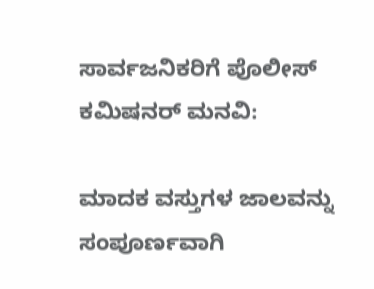ಸಾರ್ವಜನಿಕರಿಗೆ ಪೊಲೀಸ್ ಕಮಿಷನರ್ ಮನವಿ:

ಮಾದಕ ವಸ್ತುಗಳ ಜಾಲವನ್ನು ಸಂಪೂರ್ಣವಾಗಿ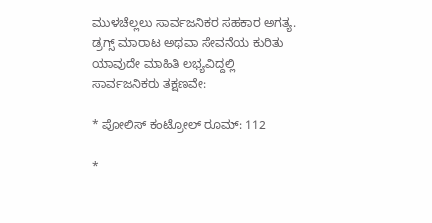ಮುಳಚೆಲ್ಲಲು ಸಾರ್ವಜನಿಕರ ಸಹಕಾರ ಅಗತ್ಯ. ಡ್ರಗ್ಸ್ ಮಾರಾಟ ಅಥವಾ ಸೇವನೆಯ ಕುರಿತು ಯಾವುದೇ ಮಾಹಿತಿ ಲಭ್ಯವಿದ್ದಲ್ಲಿ ಸಾರ್ವಜನಿಕರು ತಕ್ಷಣವೇ:

* ಪೋಲಿಸ್ ಕಂಟ್ರೋಲ್ ರೂಮ್: 112

*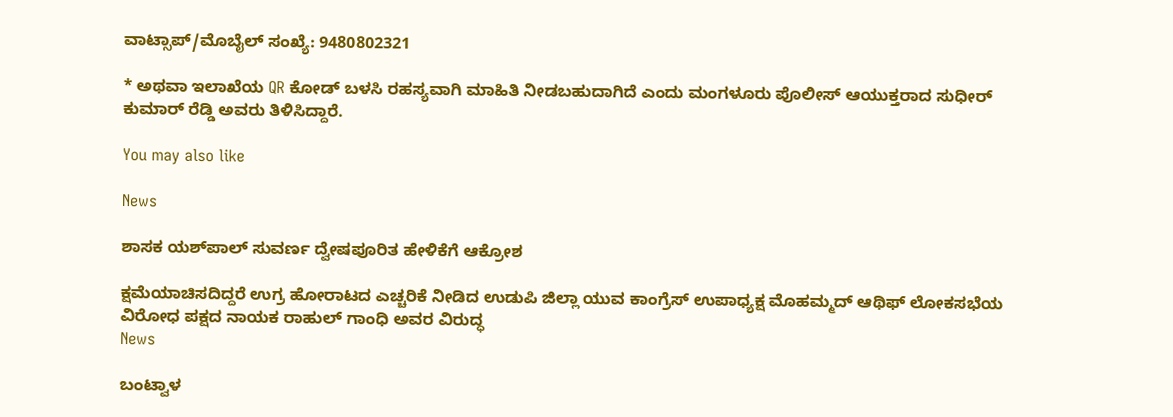ವಾಟ್ಸಾಪ್/ಮೊಬೈಲ್ ಸಂಖ್ಯೆ: 9480802321

* ಅಥವಾ ಇಲಾಖೆಯ QR ಕೋಡ್ ಬಳಸಿ ರಹಸ್ಯವಾಗಿ ಮಾಹಿತಿ ನೀಡಬಹುದಾಗಿದೆ ಎಂದು ಮಂಗಳೂರು ಪೊಲೀಸ್ ಆಯುಕ್ತರಾದ ಸುಧೀರ್ ಕುಮಾರ್ ರೆಡ್ಡಿ ಅವರು ತಿಳಿಸಿದ್ದಾರೆ.

You may also like

News

ಶಾಸಕ ಯಶ್‌ಪಾಲ್ ಸುವರ್ಣ ದ್ವೇಷಪೂರಿತ ಹೇಳಿಕೆಗೆ ಆಕ್ರೋಶ

ಕ್ಷಮೆಯಾಚಿಸದಿದ್ದರೆ ಉಗ್ರ ಹೋರಾಟದ ಎಚ್ಚರಿಕೆ ನೀಡಿದ ಉಡುಪಿ ಜಿಲ್ಲಾ ಯುವ ಕಾಂಗ್ರೆಸ್ ಉಪಾಧ್ಯಕ್ಷ ಮೊಹಮ್ಮದ್ ಆಥಿಫ್ ಲೋಕಸಭೆಯ ವಿರೋಧ ಪಕ್ಷದ ನಾಯಕ ರಾಹುಲ್ ಗಾಂಧಿ ಅವರ ವಿರುದ್ಧ
News

ಬಂಟ್ವಾಳ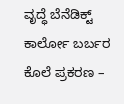ವೃದ್ಧೆ ಬೆನೆಡಿಕ್ಟ್ ಕಾರ್ಲೋ ಬರ್ಬರ ಕೊಲೆ ಪ್ರಕರಣ –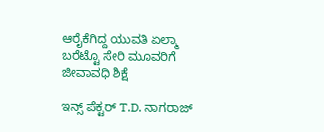ಆರೈಕೆಗಿದ್ದ ಯುವತಿ ಏಲ್ಮಾ ಬರೆಟ್ಟೊ ಸೇರಿ ಮೂವರಿಗೆ ಜೀವಾವಧಿ ಶಿಕ್ಷೆ

ಇನ್ಸ್ ಪೆಕ್ಟರ್ T.D. ನಾಗರಾಜ್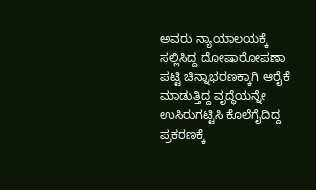ಅವರು ನ್ಯಾಯಾಲಯಕ್ಕೆ ಸಲ್ಲಿಸಿದ್ದ ದೋಷಾರೋಪಣಾ ಪಟ್ಟಿ ಚಿನ್ನಾಭರಣಕ್ಕಾಗಿ ಆರೈಕೆ ಮಾಡುತ್ತಿದ್ದ ವೃದ್ಧೆಯನ್ನೇ ಉಸಿರುಗಟ್ಟಿಸಿ ಕೊಲೆಗೈದಿದ್ದ ಪ್ರಕರಣಕ್ಕೆ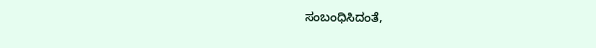ಸಂಬಂಧಿಸಿದಂತೆ,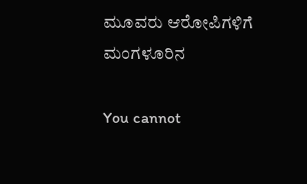ಮೂವರು ಆರೋಪಿಗಳಿಗೆ ಮಂಗಳೂರಿನ

You cannot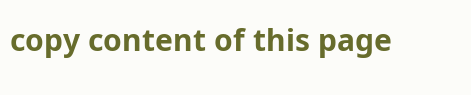copy content of this page